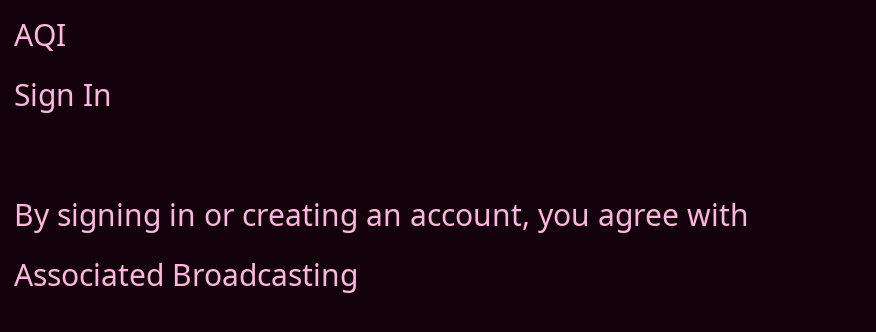AQI
Sign In

By signing in or creating an account, you agree with Associated Broadcasting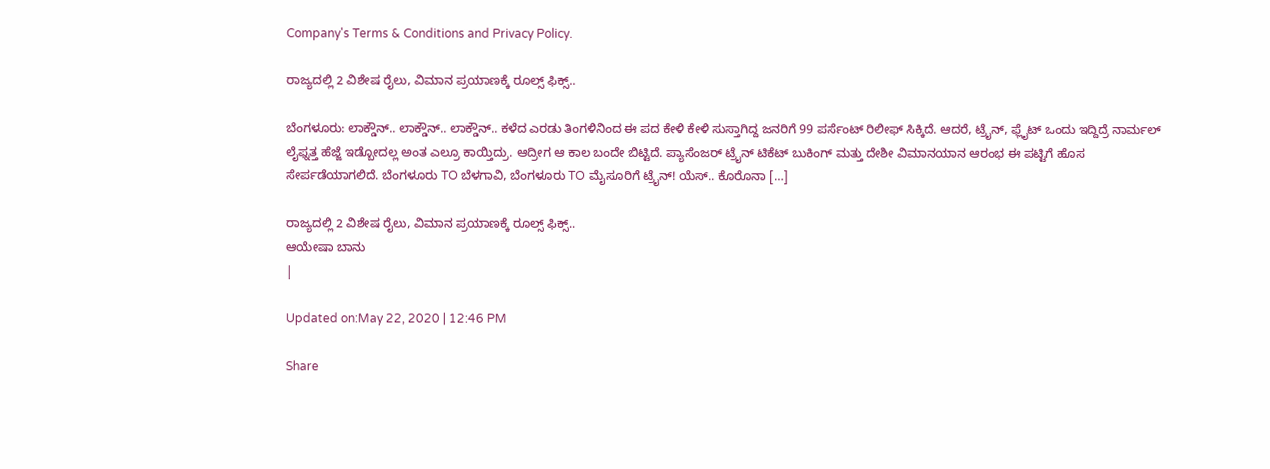Company's Terms & Conditions and Privacy Policy.

ರಾಜ್ಯದಲ್ಲಿ 2 ವಿಶೇಷ ರೈಲು, ವಿಮಾನ ಪ್ರಯಾಣಕ್ಕೆ ರೂಲ್ಸ್ ಫಿಕ್ಸ್..

ಬೆಂಗಳೂರು: ಲಾಕ್ಡೌನ್.. ಲಾಕ್ಡೌನ್.. ಲಾಕ್ಡೌನ್.. ಕಳೆದ ಎರಡು ತಿಂಗಳಿನಿಂದ ಈ ಪದ ಕೇಳಿ ಕೇಳಿ ಸುಸ್ತಾಗಿದ್ದ ಜನರಿಗೆ 99 ಪರ್ಸೆಂಟ್ ರಿಲೀಫ್ ಸಿಕ್ಕಿದೆ. ಆದರೆ, ಟ್ರೈನ್, ಫ್ಲೈಟ್ ಒಂದು ಇದ್ದಿದ್ರೆ ನಾರ್ಮಲ್ ಲೈಫ್ನತ್ತ ಹೆಜ್ಜೆ ಇಡ್ಬೋದಲ್ಲ ಅಂತ ಎಲ್ರೂ ಕಾಯ್ತಿದ್ರು. ಆದ್ರೀಗ ಆ ಕಾಲ ಬಂದೇ ಬಿಟ್ಟಿದೆ. ಪ್ಯಾಸೆಂಜರ್ ಟ್ರೈನ್ ಟಿಕೆಟ್ ಬುಕಿಂಗ್ ಮತ್ತು ದೇಶೀ ವಿಮಾನಯಾನ ಆರಂಭ ಈ ಪಟ್ಟಿಗೆ ಹೊಸ ಸೇರ್ಪಡೆಯಾಗಲಿದೆ. ಬೆಂಗಳೂರು TO ಬೆಳಗಾವಿ, ಬೆಂಗಳೂರು TO ಮೈಸೂರಿಗೆ ಟ್ರೈನ್! ಯೆಸ್.. ಕೊರೊನಾ […]

ರಾಜ್ಯದಲ್ಲಿ 2 ವಿಶೇಷ ರೈಲು, ವಿಮಾನ ಪ್ರಯಾಣಕ್ಕೆ ರೂಲ್ಸ್ ಫಿಕ್ಸ್..
ಆಯೇಷಾ ಬಾನು
|

Updated on:May 22, 2020 | 12:46 PM

Share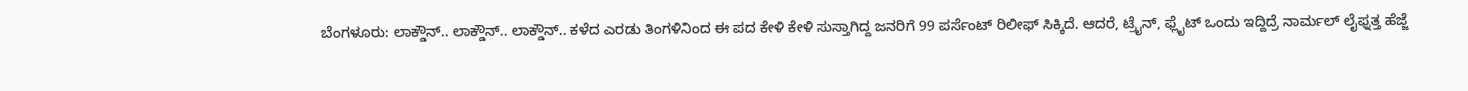ಬೆಂಗಳೂರು: ಲಾಕ್ಡೌನ್.. ಲಾಕ್ಡೌನ್.. ಲಾಕ್ಡೌನ್.. ಕಳೆದ ಎರಡು ತಿಂಗಳಿನಿಂದ ಈ ಪದ ಕೇಳಿ ಕೇಳಿ ಸುಸ್ತಾಗಿದ್ದ ಜನರಿಗೆ 99 ಪರ್ಸೆಂಟ್ ರಿಲೀಫ್ ಸಿಕ್ಕಿದೆ. ಆದರೆ, ಟ್ರೈನ್, ಫ್ಲೈಟ್ ಒಂದು ಇದ್ದಿದ್ರೆ ನಾರ್ಮಲ್ ಲೈಫ್ನತ್ತ ಹೆಜ್ಜೆ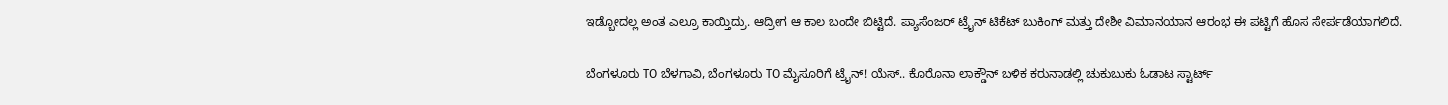ಇಡ್ಬೋದಲ್ಲ ಅಂತ ಎಲ್ರೂ ಕಾಯ್ತಿದ್ರು. ಆದ್ರೀಗ ಆ ಕಾಲ ಬಂದೇ ಬಿಟ್ಟಿದೆ. ಪ್ಯಾಸೆಂಜರ್ ಟ್ರೈನ್ ಟಿಕೆಟ್ ಬುಕಿಂಗ್ ಮತ್ತು ದೇಶೀ ವಿಮಾನಯಾನ ಆರಂಭ ಈ ಪಟ್ಟಿಗೆ ಹೊಸ ಸೇರ್ಪಡೆಯಾಗಲಿದೆ.

ಬೆಂಗಳೂರು TO ಬೆಳಗಾವಿ, ಬೆಂಗಳೂರು TO ಮೈಸೂರಿಗೆ ಟ್ರೈನ್! ಯೆಸ್.. ಕೊರೊನಾ ಲಾಕ್ಡೌನ್ ಬಳಿಕ ಕರುನಾಡಲ್ಲಿ ಚುಕುಬುಕು ಓಡಾಟ ಸ್ಟಾರ್ಟ್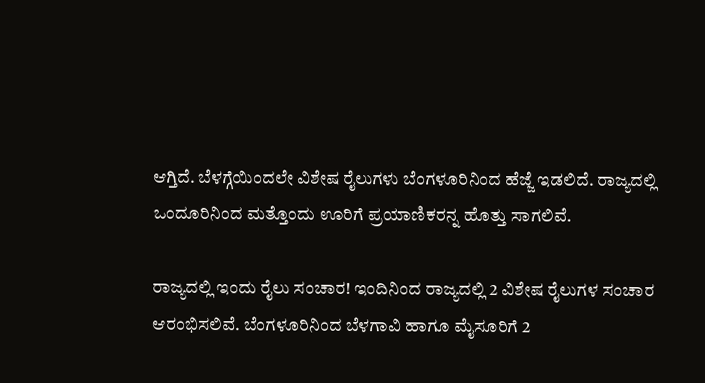ಆಗ್ತಿದೆ. ಬೆಳಗ್ಗೆಯಿಂದಲೇ ವಿಶೇಷ ರೈಲುಗಳು ಬೆಂಗಳೂರಿನಿಂದ ಹೆಜ್ಜೆ ಇಡಲಿದೆ. ರಾಜ್ಯದಲ್ಲಿ ಒಂದೂರಿನಿಂದ ಮತ್ತೊಂದು ಊರಿಗೆ ಪ್ರಯಾಣಿಕರನ್ನ ಹೊತ್ತು ಸಾಗಲಿವೆ.

ರಾಜ್ಯದಲ್ಲಿ ಇಂದು ರೈಲು ಸಂಚಾರ! ಇಂದಿನಿಂದ ರಾಜ್ಯದಲ್ಲಿ 2 ವಿಶೇಷ ರೈಲುಗಳ ಸಂಚಾರ ಆರಂಭಿಸಲಿವೆ. ಬೆಂಗಳೂರಿನಿಂದ ಬೆಳಗಾವಿ ಹಾಗೂ ಮೈಸೂರಿಗೆ 2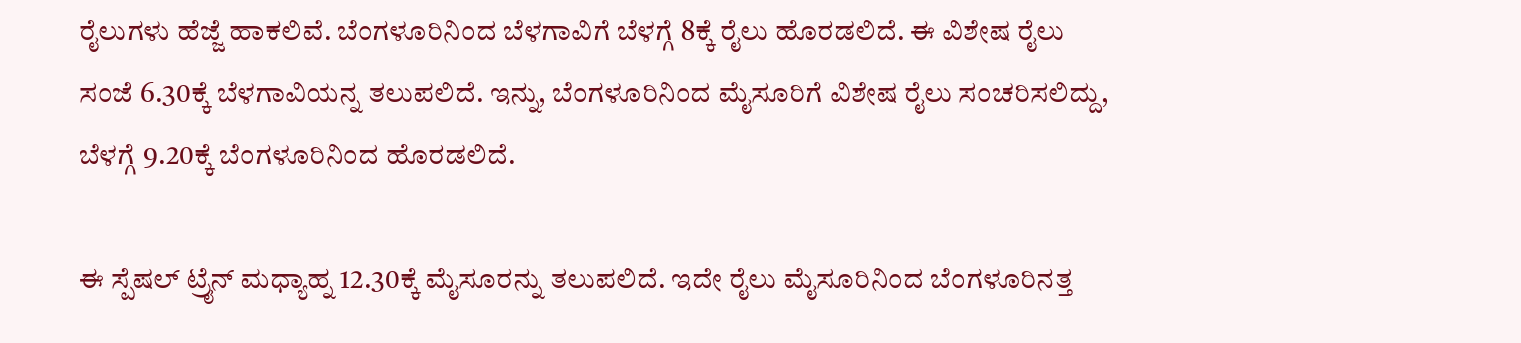ರೈಲುಗಳು ಹೆಜ್ಜೆ ಹಾಕಲಿವೆ. ಬೆಂಗಳೂರಿನಿಂದ ಬೆಳಗಾವಿಗೆ ಬೆಳಗ್ಗೆ 8ಕ್ಕೆ ರೈಲು ಹೊರಡಲಿದೆ. ಈ ವಿಶೇಷ ರೈಲು ಸಂಜೆ 6.30ಕ್ಕೆ ಬೆಳಗಾವಿಯನ್ನ ತಲುಪಲಿದೆ. ಇನ್ನು, ಬೆಂಗಳೂರಿನಿಂದ ಮೈಸೂರಿಗೆ ವಿಶೇಷ ರೈಲು ಸಂಚರಿಸಲಿದ್ದು, ಬೆಳಗ್ಗೆ 9.20ಕ್ಕೆ ಬೆಂಗಳೂರಿನಿಂದ ಹೊರಡಲಿದೆ.

ಈ ಸ್ಪೆಷಲ್ ಟ್ರೈನ್ ಮಧ್ಯಾಹ್ನ 12.30ಕ್ಕೆ ಮೈಸೂರನ್ನು ತಲುಪಲಿದೆ. ಇದೇ ರೈಲು ಮೈಸೂರಿನಿಂದ ಬೆಂಗಳೂರಿನತ್ತ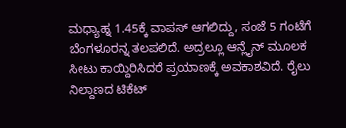ಮಧ್ಯಾಹ್ನ 1.45ಕ್ಕೆ ವಾಪಸ್ ಆಗಲಿದ್ದು, ಸಂಜೆ 5 ಗಂಟೆಗೆ ಬೆಂಗಳೂರನ್ನ ತಲಪಲಿದೆ. ಅದ್ರಲ್ಲೂ ಆನ್ಲೈನ್ ಮೂಲಕ ಸೀಟು ಕಾಯ್ದಿರಿಸಿದರೆ ಪ್ರಯಾಣಕ್ಕೆ ಅವಕಾಶವಿದೆ. ರೈಲು ನಿಲ್ದಾಣದ ಟಿಕೆಟ್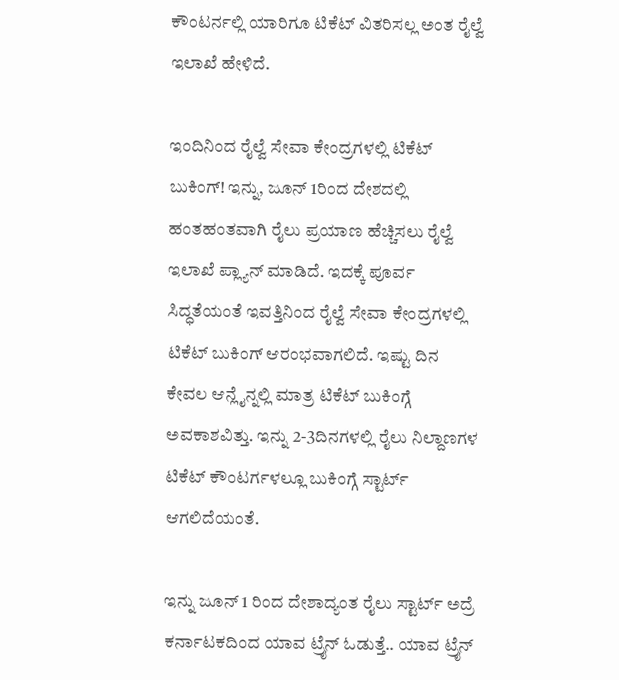ಕೌಂಟರ್ನಲ್ಲಿ ಯಾರಿಗೂ ಟಿಕೆಟ್ ವಿತರಿಸಲ್ಲ ಅಂತ ರೈಲ್ವೆ ಇಲಾಖೆ ಹೇಳಿದೆ.

ಇಂದಿನಿಂದ ರೈಲ್ವೆ ಸೇವಾ ಕೇಂದ್ರಗಳಲ್ಲಿ ಟಿಕೆಟ್ ಬುಕಿಂಗ್! ಇನ್ನು, ಜೂನ್ 1ರಿಂದ ದೇಶದಲ್ಲಿ ಹಂತಹಂತವಾಗಿ ರೈಲು ಪ್ರಯಾಣ ಹೆಚ್ಚಿಸಲು ರೈಲ್ವೆ ಇಲಾಖೆ ಪ್ಲ್ಯಾನ್ ಮಾಡಿದೆ. ಇದಕ್ಕೆ ಪೂರ್ವ ಸಿದ್ಧತೆಯಂತೆ ಇವತ್ತಿನಿಂದ ರೈಲ್ವೆ ಸೇವಾ ಕೇಂದ್ರಗಳಲ್ಲಿ ಟಿಕೆಟ್ ಬುಕಿಂಗ್ ಆರಂಭವಾಗಲಿದೆ. ಇಷ್ಟು ದಿನ ಕೇವಲ ಆನ್ಲೈನ್ನಲ್ಲಿ ಮಾತ್ರ ಟಿಕೆಟ್ ಬುಕಿಂಗ್ಗೆ ಅವಕಾಶವಿತ್ತು. ಇನ್ನು 2-3ದಿನಗಳಲ್ಲಿ ರೈಲು ನಿಲ್ದಾಣಗಳ ಟಿಕೆಟ್ ಕೌಂಟರ್ಗಳಲ್ಲೂ ಬುಕಿಂಗ್ಗೆ ಸ್ಟಾರ್ಟ್ ಆಗಲಿದೆಯಂತೆ.

ಇನ್ನು ಜೂನ್ 1 ರಿಂದ ದೇಶಾದ್ಯಂತ ರೈಲು ಸ್ಟಾರ್ಟ್ ಅದ್ರೆ ಕರ್ನಾಟಕದಿಂದ ಯಾವ ಟ್ರೈನ್ ಓಡುತ್ತೆ.. ಯಾವ ಟ್ರೈನ್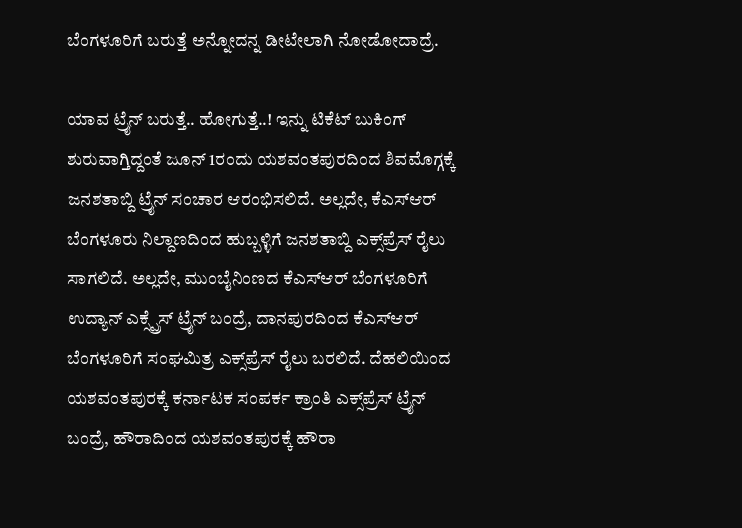ಬೆಂಗಳೂರಿಗೆ ಬರುತ್ತೆ ಅನ್ನೋದನ್ನ ಡೀಟೇಲಾಗಿ ನೋಡೋದಾದ್ರೆ.

ಯಾವ ಟ್ರೈನ್ ಬರುತ್ತೆ.. ಹೋಗುತ್ತೆ..! ಇನ್ನು ಟಿಕೆಟ್ ಬುಕಿಂಗ್ ಶುರುವಾಗ್ತಿದ್ದಂತೆ ಜೂನ್ 1ರಂದು ಯಶವಂತಪುರದಿಂದ ಶಿವಮೊಗ್ಗಕ್ಕೆ ಜನಶತಾಬ್ದಿ ಟ್ರೈನ್ ಸಂಚಾರ ಆರಂಭಿಸಲಿದೆ. ಅಲ್ಲದೇ, ಕೆಎಸ್ಆರ್ ಬೆಂಗಳೂರು ನಿಲ್ದಾಣದಿಂದ ಹುಬ್ಬಳ್ಳಿಗೆ ಜನಶತಾಬ್ದಿ ಎಕ್ಸ್‌ಪ್ರೆಸ್ ರೈಲು ಸಾಗಲಿದೆ. ಅಲ್ಲದೇ, ಮುಂಬೈನಿಂಣದ ಕೆಎಸ್ಆರ್ ಬೆಂಗಳೂರಿಗೆ ಉದ್ಯಾನ್ ಎಕ್ಸ್ಪ್ರೆಸ್ ಟ್ರೈನ್ ಬಂದ್ರೆ, ದಾನಪುರದಿಂದ ಕೆಎಸ್ಆರ್ ಬೆಂಗಳೂರಿಗೆ ಸಂಘಮಿತ್ರ ಎಕ್ಸ್‌ಪ್ರೆಸ್‌ ರೈಲು ಬರಲಿದೆ. ದೆಹಲಿಯಿಂದ ಯಶವಂತಪುರಕ್ಕೆ ಕರ್ನಾಟಕ ಸಂಪರ್ಕ ಕ್ರಾಂತಿ ಎಕ್ಸ್‌ಪ್ರೆಸ್ ಟ್ರೈನ್ ಬಂದ್ರೆ, ಹೌರಾದಿಂದ ಯಶವಂತಪುರಕ್ಕೆ ಹೌರಾ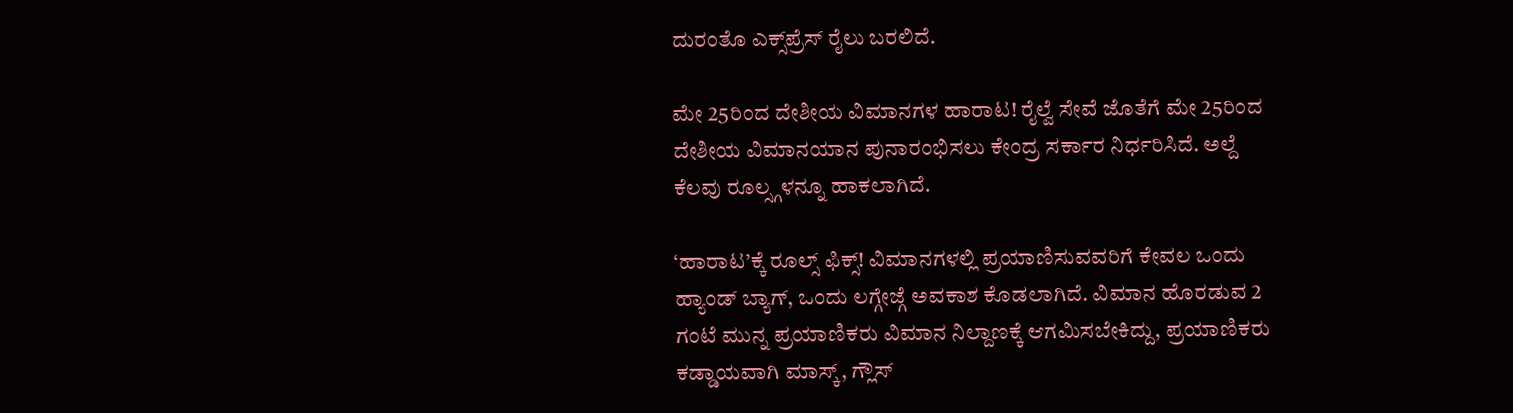ದುರಂತೊ ಎಕ್ಸ್‌ಪ್ರೆಸ್‌ ರೈಲು ಬರಲಿದೆ.

ಮೇ 25ರಿಂದ ದೇಶೀಯ ವಿಮಾನಗಳ ಹಾರಾಟ! ರೈಲ್ವೆ ಸೇವೆ ಜೊತೆಗೆ ಮೇ 25ರಿಂದ ದೇಶೀಯ ವಿಮಾನಯಾನ ಪುನಾರಂಭಿಸಲು ಕೇಂದ್ರ ಸರ್ಕಾರ ನಿರ್ಧರಿಸಿದೆ. ಅಲ್ದೆ ಕೆಲವು ರೂಲ್ಸ್ಗಳನ್ನೂ ಹಾಕಲಾಗಿದೆ.

‘ಹಾರಾಟ’ಕ್ಕೆ ರೂಲ್ಸ್ ಫಿಕ್ಸ್! ವಿಮಾನಗಳಲ್ಲಿ ಪ್ರಯಾಣಿಸುವವರಿಗೆ ಕೇವಲ ಒಂದು ಹ್ಯಾಂಡ್ ಬ್ಯಾಗ್, ಒಂದು ಲಗ್ಗೇಜ್ಗೆ ಅವಕಾಶ ಕೊಡಲಾಗಿದೆ. ವಿಮಾನ ಹೊರಡುವ 2 ಗಂಟೆ ಮುನ್ನ ಪ್ರಯಾಣಿಕರು ವಿಮಾನ ನಿಲ್ದಾಣಕ್ಕೆ ಆಗಮಿಸಬೇಕಿದ್ದು, ಪ್ರಯಾಣಿಕರು ಕಡ್ಡಾಯವಾಗಿ ಮಾಸ್ಕ್, ಗ್ಲೌಸ್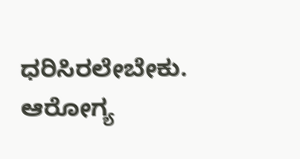ಧರಿಸಿರಲೇಬೇಕು. ಆರೋಗ್ಯ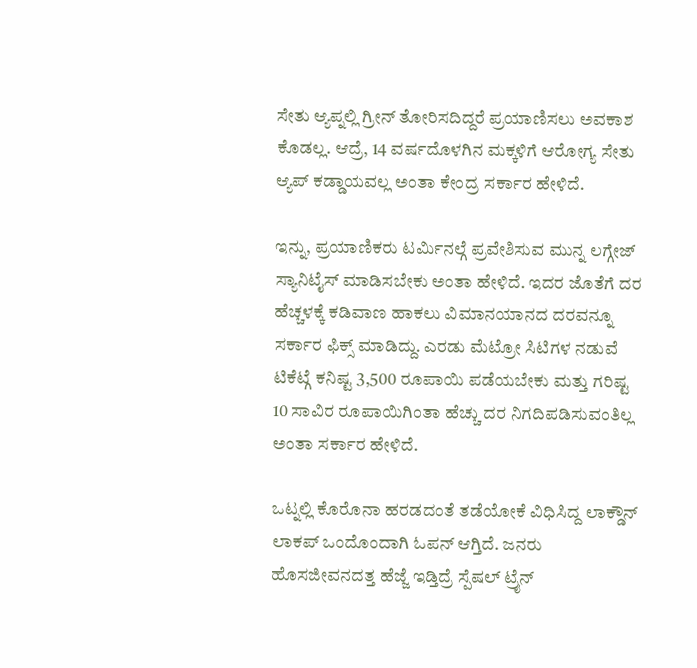ಸೇತು ಆ್ಯಪ್ನಲ್ಲಿ ಗ್ರೀನ್ ತೋರಿಸದಿದ್ದರೆ ಪ್ರಯಾಣಿಸಲು ಅವಕಾಶ ಕೊಡಲ್ಲ. ಆದ್ರೆ, 14 ವರ್ಷದೊಳಗಿನ ಮಕ್ಕಳಿಗೆ ಆರೋಗ್ಯ ಸೇತು ಆ್ಯಪ್ ಕಡ್ಡಾಯವಲ್ಲ ಅಂತಾ ಕೇಂದ್ರ ಸರ್ಕಾರ ಹೇಳಿದೆ.

ಇನ್ನು, ಪ್ರಯಾಣಿಕರು ಟರ್ಮಿನಲ್ಗೆ ಪ್ರವೇಶಿಸುವ ಮುನ್ನ ಲಗ್ಗೇಜ್ ಸ್ಯಾನಿಟೈಸ್ ಮಾಡಿಸಬೇಕು ಅಂತಾ ಹೇಳಿದೆ. ಇದರ ಜೊತೆಗೆ ದರ ಹೆಚ್ಚಳಕ್ಕೆ ಕಡಿವಾಣ ಹಾಕಲು ವಿಮಾನಯಾನದ ದರವನ್ನೂ ಸರ್ಕಾರ ಫಿಕ್ಸ್ ಮಾಡಿದ್ದು. ಎರಡು ಮೆಟ್ರೋ ಸಿಟಿಗಳ ನಡುವೆ ಟಿಕೆಟ್ಗೆ ಕನಿಷ್ಟ 3,500 ರೂಪಾಯಿ ಪಡೆಯಬೇಕು ಮತ್ತು ಗರಿಷ್ಟ 10 ಸಾವಿರ ರೂಪಾಯಿಗಿಂತಾ ಹೆಚ್ಚು ದರ ನಿಗದಿಪಡಿಸುವಂತಿಲ್ಲ ಅಂತಾ ಸರ್ಕಾರ ಹೇಳಿದೆ.

ಒಟ್ನಲ್ಲಿ ಕೊರೊನಾ ಹರಡದಂತೆ ತಡೆಯೋಕೆ ವಿಧಿಸಿದ್ದ ಲಾಕ್ಡೌನ್ ಲಾಕಪ್ ಒಂದೊಂದಾಗಿ ಓಪನ್ ಆಗ್ತಿದೆ. ಜನರು ಹೊಸಜೀವನದತ್ತ ಹೆಜ್ಜೆ ಇಡ್ತಿದ್ರೆ ಸ್ಪೆಷಲ್ ಟ್ರೈನ್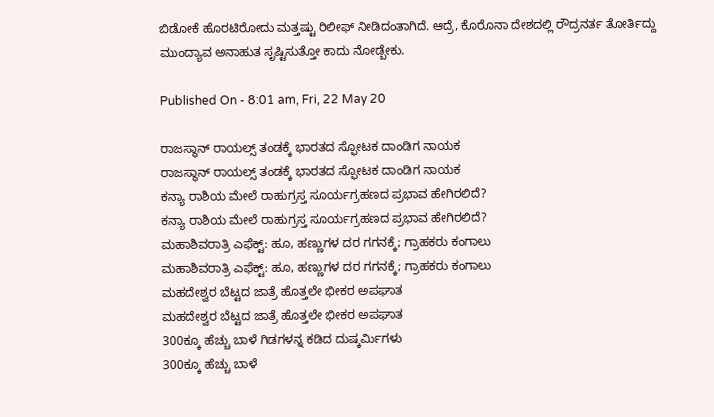ಬಿಡೋಕೆ ಹೊರಟಿರೋದು ಮತ್ತಷ್ಟು ರಿಲೀಫ್ ನೀಡಿದಂತಾಗಿದೆ. ಆದ್ರೆ, ಕೊರೊನಾ ದೇಶದಲ್ಲಿ ರೌದ್ರನರ್ತ ತೋರ್ತಿದ್ದು ಮುಂದ್ಯಾವ ಅನಾಹುತ ಸೃಷ್ಟಿಸುತ್ತೋ ಕಾದು ನೋಡ್ಬೇಕು.

Published On - 8:01 am, Fri, 22 May 20

ರಾಜಸ್ಥಾನ್ ರಾಯಲ್ಸ್ ತಂಡಕ್ಕೆ ಭಾರತದ ಸ್ಫೋಟಕ ದಾಂಡಿಗ ನಾಯಕ
ರಾಜಸ್ಥಾನ್ ರಾಯಲ್ಸ್ ತಂಡಕ್ಕೆ ಭಾರತದ ಸ್ಫೋಟಕ ದಾಂಡಿಗ ನಾಯಕ
ಕನ್ಯಾ ರಾಶಿಯ ಮೇಲೆ ರಾಹುಗ್ರಸ್ತ ಸೂರ್ಯಗ್ರಹಣದ ಪ್ರಭಾವ ಹೇಗಿರಲಿದೆ?
ಕನ್ಯಾ ರಾಶಿಯ ಮೇಲೆ ರಾಹುಗ್ರಸ್ತ ಸೂರ್ಯಗ್ರಹಣದ ಪ್ರಭಾವ ಹೇಗಿರಲಿದೆ?
ಮಹಾಶಿವರಾತ್ರಿ ಎಫೆಕ್ಟ್: ಹೂ, ಹಣ್ಣುಗಳ ದರ ಗಗನಕ್ಕೆ; ಗ್ರಾಹಕರು ಕಂಗಾಲು
ಮಹಾಶಿವರಾತ್ರಿ ಎಫೆಕ್ಟ್: ಹೂ, ಹಣ್ಣುಗಳ ದರ ಗಗನಕ್ಕೆ; ಗ್ರಾಹಕರು ಕಂಗಾಲು
ಮಹದೇಶ್ವರ ಬೆಟ್ಟದ ಜಾತ್ರೆ ಹೊತ್ತಲೇ ಭೀಕರ ಅಪಘಾತ
ಮಹದೇಶ್ವರ ಬೆಟ್ಟದ ಜಾತ್ರೆ ಹೊತ್ತಲೇ ಭೀಕರ ಅಪಘಾತ
300ಕ್ಕೂ ಹೆಚ್ಚು ಬಾಳೆ ಗಿಡಗಳನ್ನ ಕಡಿದ ದುಷ್ಕರ್ಮಿಗಳು
300ಕ್ಕೂ ಹೆಚ್ಚು ಬಾಳೆ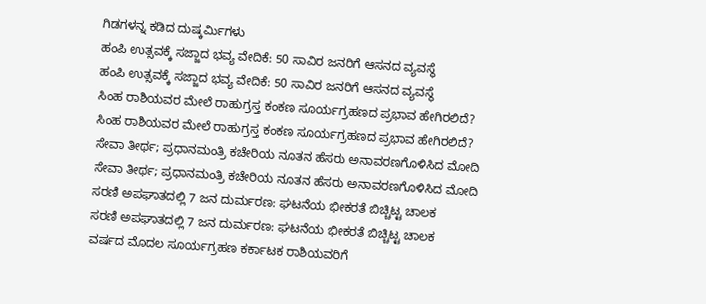ಗಿಡಗಳನ್ನ ಕಡಿದ ದುಷ್ಕರ್ಮಿಗಳು
ಹಂಪಿ ಉತ್ಸವಕ್ಕೆ ಸಜ್ಜಾದ ಭವ್ಯ ವೇದಿಕೆ: 50 ಸಾವಿರ ಜನರಿಗೆ ಆಸನದ ವ್ಯವಸ್ಥೆ
ಹಂಪಿ ಉತ್ಸವಕ್ಕೆ ಸಜ್ಜಾದ ಭವ್ಯ ವೇದಿಕೆ: 50 ಸಾವಿರ ಜನರಿಗೆ ಆಸನದ ವ್ಯವಸ್ಥೆ
ಸಿಂಹ ರಾಶಿಯವರ ಮೇಲೆ ರಾಹುಗ್ರಸ್ತ ಕಂಕಣ ಸೂರ್ಯಗ್ರಹಣದ ಪ್ರಭಾವ ಹೇಗಿರಲಿದೆ?
ಸಿಂಹ ರಾಶಿಯವರ ಮೇಲೆ ರಾಹುಗ್ರಸ್ತ ಕಂಕಣ ಸೂರ್ಯಗ್ರಹಣದ ಪ್ರಭಾವ ಹೇಗಿರಲಿದೆ?
ಸೇವಾ ತೀರ್ಥ; ಪ್ರಧಾನಮಂತ್ರಿ ಕಚೇರಿಯ ನೂತನ ಹೆಸರು ಅನಾವರಣಗೊಳಿಸಿದ ಮೋದಿ
ಸೇವಾ ತೀರ್ಥ; ಪ್ರಧಾನಮಂತ್ರಿ ಕಚೇರಿಯ ನೂತನ ಹೆಸರು ಅನಾವರಣಗೊಳಿಸಿದ ಮೋದಿ
ಸರಣಿ ಅಪಘಾತದಲ್ಲಿ 7 ಜನ ದುರ್ಮರಣ: ಘಟನೆಯ ಭೀಕರತೆ ಬಿಚ್ಚಿಟ್ಟ ಚಾಲಕ
ಸರಣಿ ಅಪಘಾತದಲ್ಲಿ 7 ಜನ ದುರ್ಮರಣ: ಘಟನೆಯ ಭೀಕರತೆ ಬಿಚ್ಚಿಟ್ಟ ಚಾಲಕ
ವರ್ಷದ ಮೊದಲ ಸೂರ್ಯಗ್ರಹಣ ಕರ್ಕಾಟಕ ರಾಶಿಯವರಿಗೆ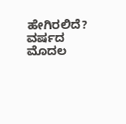ಹೇಗಿರಲಿದೆ?
ವರ್ಷದ ಮೊದಲ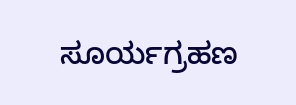ಸೂರ್ಯಗ್ರಹಣ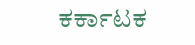ಕರ್ಕಾಟಕ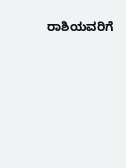ರಾಶಿಯವರಿಗೆ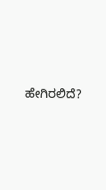ಹೇಗಿರಲಿದೆ?